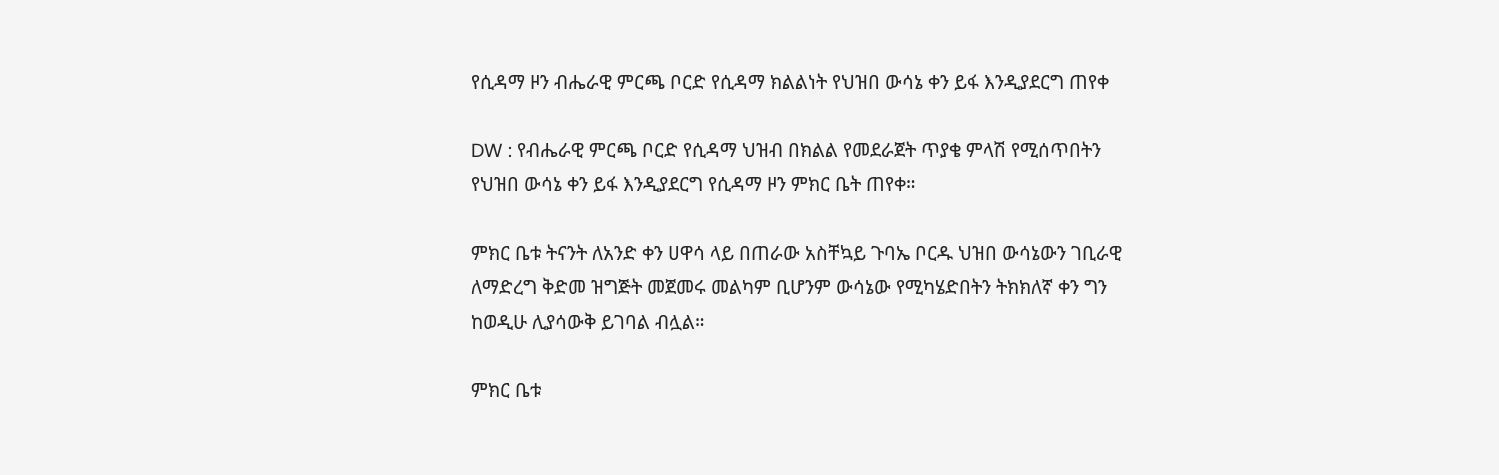የሲዳማ ዞን ብሔራዊ ምርጫ ቦርድ የሲዳማ ክልልነት የህዝበ ውሳኔ ቀን ይፋ እንዲያደርግ ጠየቀ

DW : የብሔራዊ ምርጫ ቦርድ የሲዳማ ህዝብ በክልል የመደራጀት ጥያቄ ምላሽ የሚሰጥበትን የህዝበ ውሳኔ ቀን ይፋ እንዲያደርግ የሲዳማ ዞን ምክር ቤት ጠየቀ።

ምክር ቤቱ ትናንት ለአንድ ቀን ሀዋሳ ላይ በጠራው አስቸኳይ ጉባኤ ቦርዱ ህዝበ ውሳኔውን ገቢራዊ ለማድረግ ቅድመ ዝግጅት መጀመሩ መልካም ቢሆንም ውሳኔው የሚካሄድበትን ትክክለኛ ቀን ግን ከወዲሁ ሊያሳውቅ ይገባል ብሏል።

ምክር ቤቱ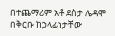በተጨማሪም አቶ ደስታ ሌዳሞ በቅርቡ ከኃላፊነታቸው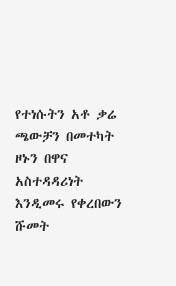የተነሱትን አቶ ቃሬ ጫውቻን በመተካት ዞኑን በዋና አስተዳዳሪነት እንዲመሩ የቀረበውን ሹመት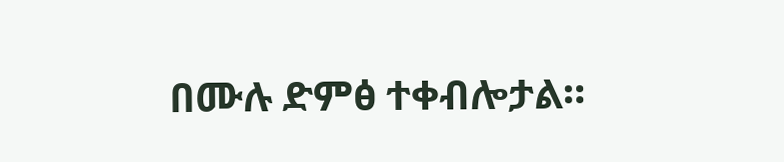በሙሉ ድምፅ ተቀብሎታል።